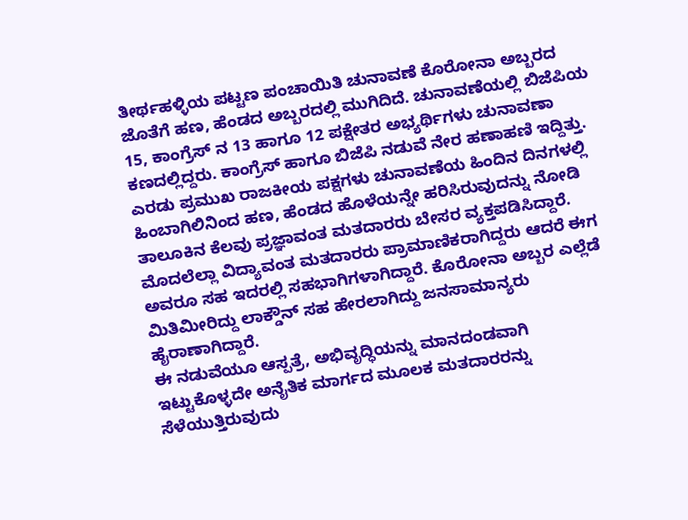ತೀರ್ಥಹಳ್ಳಿಯ ಪಟ್ಟಣ ಪಂಚಾಯಿತಿ ಚುನಾವಣೆ ಕೊರೋನಾ ಅಬ್ಬರದ ಜೊತೆಗೆ ಹಣ, ಹೆಂಡದ ಅಬ್ಬರದಲ್ಲಿ ಮುಗಿದಿದೆ. ಚುನಾವಣೆಯಲ್ಲಿ ಬಿಜೆಪಿಯ 15, ಕಾಂಗ್ರೆಸ್ ನ 13 ಹಾಗೂ 12 ಪಕ್ಷೇತರ ಅಭ್ಯರ್ಥಿಗಳು ಚುನಾವಣಾ ಕಣದಲ್ಲಿದ್ದರು. ಕಾಂಗ್ರೆಸ್ ಹಾಗೂ ಬಿಜೆಪಿ ನಡುವೆ ನೇರ ಹಣಾಹಣಿ ಇದ್ದಿತ್ತು.
ಎರಡು ಪ್ರಮುಖ ರಾಜಕೀಯ ಪಕ್ಷಗಳು ಚುನಾವಣೆಯ ಹಿಂದಿನ ದಿನಗಳಲ್ಲಿ ಹಿಂಬಾಗಿಲಿನಿಂದ ಹಣ, ಹೆಂಡದ ಹೊಳೆಯನ್ನೇ ಹರಿಸಿರುವುದನ್ನು ನೋಡಿ ತಾಲೂಕಿನ ಕೆಲವು ಪ್ರಜ್ಞಾವಂತ ಮತದಾರರು ಬೇಸರ ವ್ಯಕ್ತಪಡಿಸಿದ್ದಾರೆ.
ಮೊದಲೆಲ್ಲಾ ವಿದ್ಯಾವಂತ ಮತದಾರರು ಪ್ರಾಮಾಣಿಕರಾಗಿದ್ದರು ಆದರೆ ಈಗ ಅವರೂ ಸಹ ಇದರಲ್ಲಿ ಸಹಭಾಗಿಗಳಾಗಿದ್ದಾರೆ. ಕೊರೋನಾ ಅಬ್ಬರ ಎಲ್ಲೆಡೆ ಮಿತಿಮೀರಿದ್ದು ಲಾಕ್ಡೌನ್ ಸಹ ಹೇರಲಾಗಿದ್ದು ಜನಸಾಮಾನ್ಯರು ಹೈರಾಣಾಗಿದ್ದಾರೆ.
ಈ ನಡುವೆಯೂ ಆಸ್ಪತ್ರೆ, ಅಭಿವೃದ್ಧಿಯನ್ನು ಮಾನದಂಡವಾಗಿ ಇಟ್ಟುಕೊಳ್ಳದೇ ಅನೈತಿಕ ಮಾರ್ಗದ ಮೂಲಕ ಮತದಾರರನ್ನು ಸೆಳೆಯುತ್ತಿರುವುದು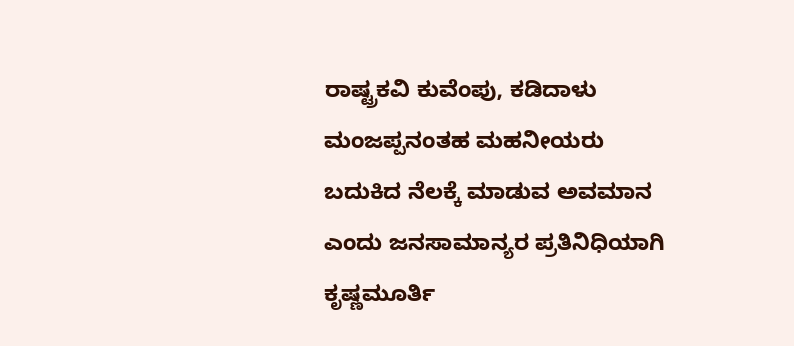ರಾಷ್ಟ್ರಕವಿ ಕುವೆಂಪು, ಕಡಿದಾಳು ಮಂಜಪ್ಪನಂತಹ ಮಹನೀಯರು ಬದುಕಿದ ನೆಲಕ್ಕೆ ಮಾಡುವ ಅವಮಾನ ಎಂದು ಜನಸಾಮಾನ್ಯರ ಪ್ರತಿನಿಧಿಯಾಗಿ ಕೃಷ್ಣಮೂರ್ತಿ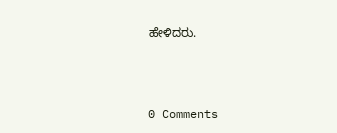ಹೇಳಿದರು.



0 Comments